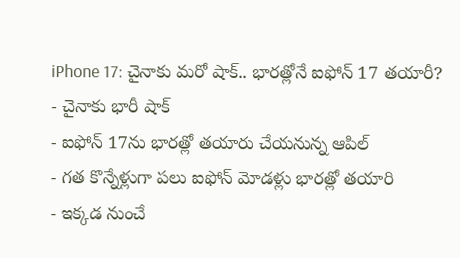iPhone 17: చైనాకు మరో షాక్.. భారత్లోనే ఐఫోన్ 17 తయారీ?
- చైనాకు భారీ షాక్
- ఐఫోన్ 17ను భారత్లో తయారు చేయనున్న ఆపిల్
- గత కొన్నేళ్లుగా పలు ఐఫోన్ మోడళ్లు భారత్లో తయారి
- ఇక్కడ నుంచే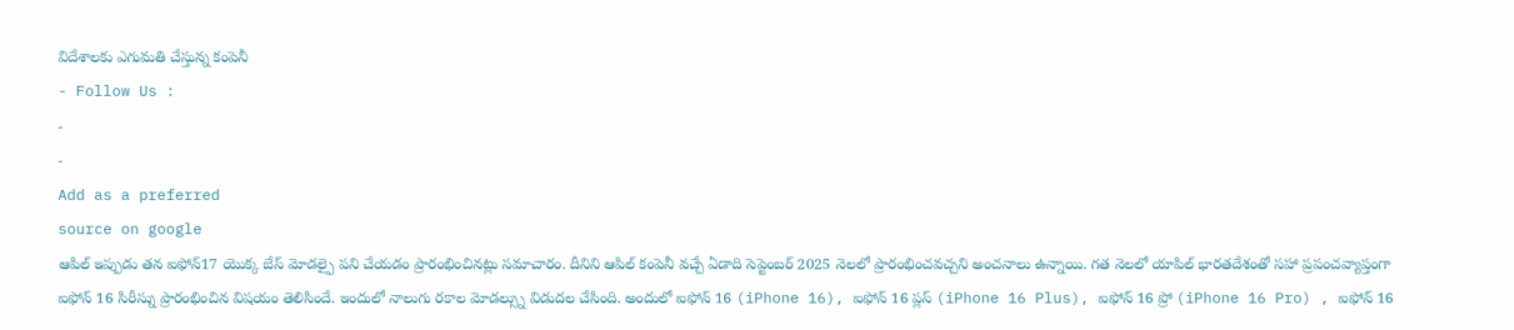విదేశాలకు ఎగుమతి చేస్తున్న కంపెనీ
- Follow Us :
-
-
Add as a preferred
source on google
ఆపిల్ ఇప్పుడు తన ఐఫోన్17 యొక్క బేస్ మోడల్పై పని చేయడం ప్రారంభించినట్లు సమాచారం. దీనిని ఆపిల్ కంపెనీ వచ్చే ఏడాది సెప్టెంబర్ 2025 నెలలో ప్రారంభించవచ్చని అంచనాలు ఉన్నాయి. గత నెలలో యాపిల్ భారతదేశంతో సహా ప్రపంచవ్యాప్తంగా ఐఫోన్ 16 సిరీస్ను ప్రారంభించిన విషయం తెలిసిందే. ఇందులో నాలుగు రకాల మోడల్స్ను విడుదల చేసింది. అందులో ఐఫోన్ 16 (iPhone 16), ఐఫోన్ 16 ప్లస్ (iPhone 16 Plus), ఐఫోన్ 16 ప్రో (iPhone 16 Pro) , ఐఫోన్ 16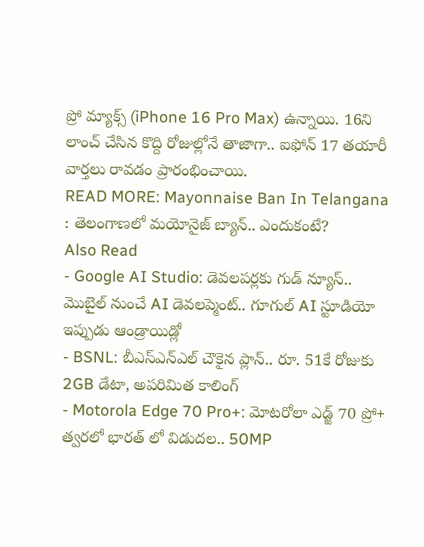ప్రో మ్యాక్స్ (iPhone 16 Pro Max) ఉన్నాయి. 16ని లాంచ్ చేసిన కొద్ది రోజుల్లోనే తాజాగా.. ఐఫోన్ 17 తయారీ వార్తలు రావడం ప్రారంభించాయి.
READ MORE: Mayonnaise Ban In Telangana : తెలంగాణలో మయోనైజ్ బ్యాన్.. ఎందుకంటే?
Also Read
- Google AI Studio: డెవలపర్లకు గుడ్ న్యూస్.. మొబైల్ నుంచే AI డెవలప్మెంట్.. గూగుల్ AI స్టూడియో ఇప్పుడు ఆండ్రాయిడ్లో
- BSNL: బీఎస్ఎన్ఎల్ చౌకైన ప్లాన్.. రూ. 51కే రోజుకు 2GB డేటా, అపరిమిత కాలింగ్
- Motorola Edge 70 Pro+: మోటరోలా ఎడ్జ్ 70 ప్రో+ త్వరలో భారత్ లో విడుదల.. 50MP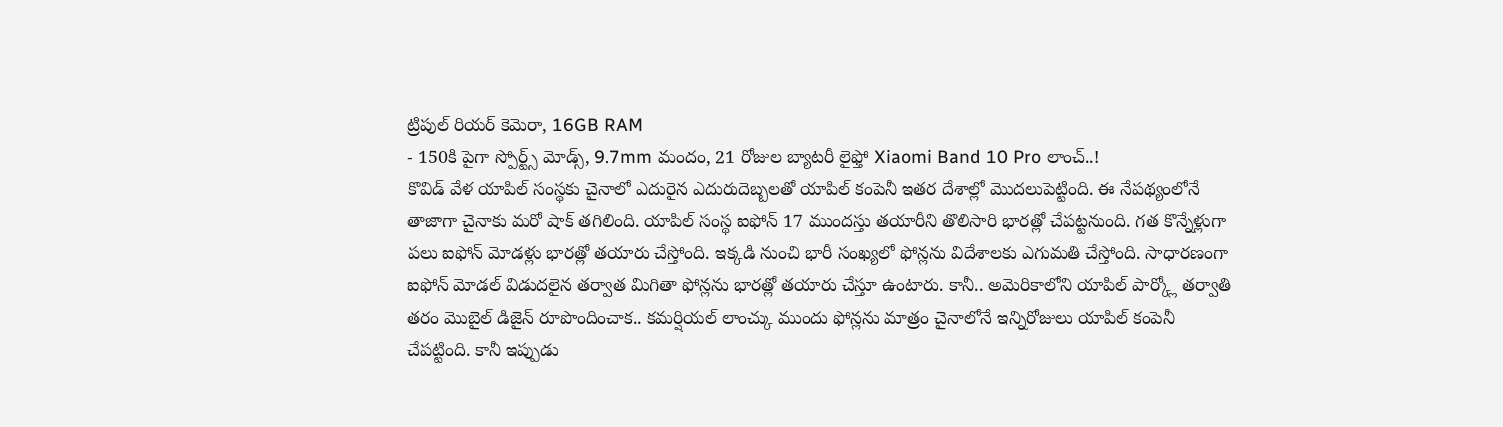ట్రిపుల్ రియర్ కెమెరా, 16GB RAM
- 150కి పైగా స్పోర్ట్స్ మోడ్స్, 9.7mm మందం, 21 రోజుల బ్యాటరీ లైఫ్తో Xiaomi Band 10 Pro లాంచ్..!
కొవిడ్ వేళ యాపిల్ సంస్థకు చైనాలో ఎదురైన ఎదురుదెబ్బలతో యాపిల్ కంపెనీ ఇతర దేశాల్లో మొదలుపెట్టింది. ఈ నేపథ్యంలోనే తాజాగా చైనాకు మరో షాక్ తగిలింది. యాపిల్ సంస్థ ఐఫోన్ 17 ముందస్తు తయారీని తొలిసారి భారత్లో చేపట్టనుంది. గత కొన్నేళ్లుగా పలు ఐఫోన్ మోడళ్లు భారత్లో తయారు చేస్తోంది. ఇక్కడి నుంచి భారీ సంఖ్యలో ఫోన్లను విదేశాలకు ఎగుమతి చేస్తోంది. సాధారణంగా ఐఫోన్ మోడల్ విడుదలైన తర్వాత మిగితా ఫోన్లను భారత్లో తయారు చేస్తూ ఉంటారు. కానీ.. అమెరికాలోని యాపిల్ పార్క్లో తర్వాతి తరం మొబైల్ డిజైన్ రూపొందించాక.. కమర్షియల్ లాంచ్కు ముందు ఫోన్లను మాత్రం చైనాలోనే ఇన్నిరోజులు యాపిల్ కంపెనీ చేపట్టింది. కానీ ఇప్పుడు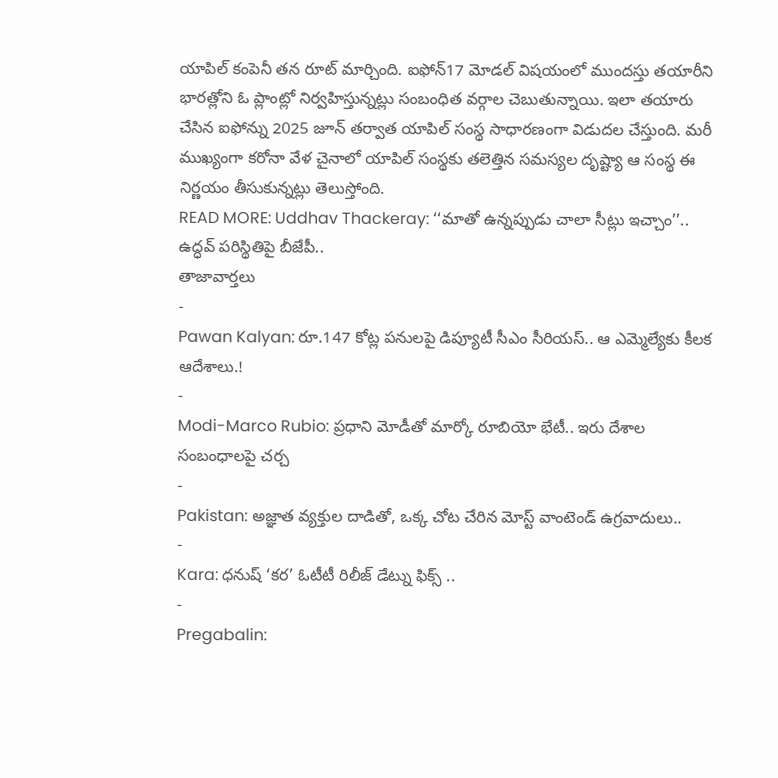యాపిల్ కంపెనీ తన రూట్ మార్చింది. ఐఫోన్17 మోడల్ విషయంలో ముందస్తు తయారీని భారత్లోని ఓ ప్లాంట్లో నిర్వహిస్తున్నట్లు సంబంధిత వర్గాల చెబుతున్నాయి. ఇలా తయారు చేసిన ఐఫోన్ను 2025 జూన్ తర్వాత యాపిల్ సంస్థ సాధారణంగా విడుదల చేస్తుంది. మరీ ముఖ్యంగా కరోనా వేళ చైనాలో యాపిల్ సంస్థకు తలెత్తిన సమస్యల దృష్ట్యా ఆ సంస్థ ఈ నిర్ణయం తీసుకున్నట్లు తెలుస్తోంది.
READ MORE: Uddhav Thackeray: ‘‘మాతో ఉన్నప్పుడు చాలా సీట్లు ఇచ్చాం’’.. ఉద్ధవ్ పరిస్థితిపై బీజేపీ..
తాజావార్తలు
-
Pawan Kalyan: రూ.147 కోట్ల పనులపై డిప్యూటీ సీఎం సీరియస్.. ఆ ఎమ్మెల్యేకు కీలక ఆదేశాలు.!
-
Modi-Marco Rubio: ప్రధాని మోడీతో మార్కో రూబియో భేటీ.. ఇరు దేశాల సంబంధాలపై చర్చ
-
Pakistan: అజ్ఞాత వ్యక్తుల దాడితో, ఒక్క చోట చేరిన మోస్ట్ వాంటెండ్ ఉగ్రవాదులు..
-
Kara: ధనుష్ ‘కర’ ఓటీటీ రిలీజ్ డేట్ను ఫిక్స్ ..
-
Pregabalin: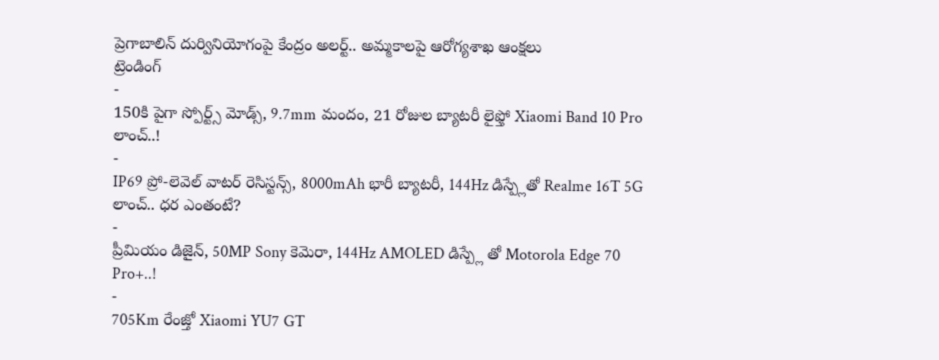ప్రెగాబాలిన్ దుర్వినియోగంపై కేంద్రం అలర్ట్.. అమ్మకాలపై ఆరోగ్యశాఖ ఆంక్షలు
ట్రెండింగ్
-
150కి పైగా స్పోర్ట్స్ మోడ్స్, 9.7mm మందం, 21 రోజుల బ్యాటరీ లైఫ్తో Xiaomi Band 10 Pro లాంచ్..!
-
IP69 ప్రో-లెవెల్ వాటర్ రెసిస్టన్స్, 8000mAh భారీ బ్యాటరీ, 144Hz డిస్ప్లేతో Realme 16T 5G లాంచ్.. ధర ఎంతంటే?
-
ప్రీమియం డిజైన్, 50MP Sony కెమెరా, 144Hz AMOLED డిస్ప్లే తో Motorola Edge 70 Pro+..!
-
705Km రేంజ్తో Xiaomi YU7 GT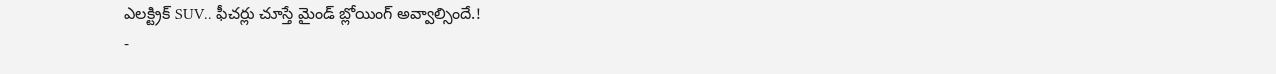ఎలక్ట్రిక్ SUV.. ఫీచర్లు చూస్తే మైండ్ బ్లోయింగ్ అవ్వాల్సిందే.!
-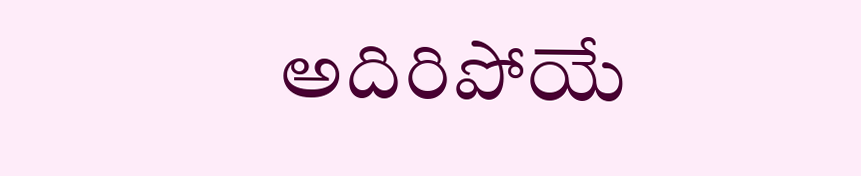అదిరిపోయే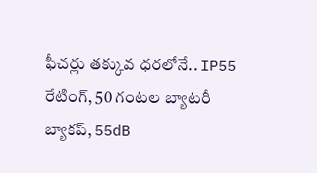ఫీచర్లు తక్కువ ధరలోనే.. IP55 రేటింగ్, 50 గంటల బ్యాటరీ బ్యాకప్, 55dB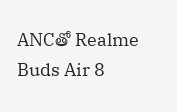ANCతో Realme Buds Air 8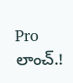Pro లాంచ్.!